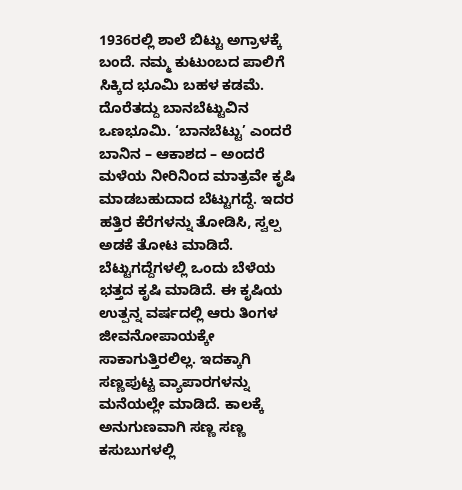1936ರಲ್ಲಿ ಶಾಲೆ ಬಿಟ್ಟು ಅಗ್ರಾಳಕ್ಕೆ ಬಂದೆ. ನಮ್ಮ ಕುಟುಂಬದ ಪಾಲಿಗೆ ಸಿಕ್ಕಿದ ಭೂಮಿ ಬಹಳ ಕಡಮೆ. ದೊರೆತದ್ದು ಬಾನಬೆಟ್ಟುವಿನ ಒಣಭೂಮಿ. ‘ಬಾನಬೆಟ್ಟು’ ಎಂದರೆ ಬಾನಿನ – ಆಕಾಶದ – ಅಂದರೆ ಮಳೆಯ ನೀರಿನಿಂದ ಮಾತ್ರವೇ ಕೃಷಿ ಮಾಡಬಹುದಾದ ಬೆಟ್ಟುಗದ್ದೆ. ಇದರ ಹತ್ತಿರ ಕೆರೆಗಳನ್ನು ತೋಡಿಸಿ, ಸ್ವಲ್ಪ ಅಡಕೆ ತೋಟ ಮಾಡಿದೆ. ಬೆಟ್ಟುಗದ್ದೆಗಳಲ್ಲಿ ಒಂದು ಬೆಳೆಯ ಭತ್ತದ ಕೃಷಿ ಮಾಡಿದೆ. ಈ ಕೃಷಿಯ ಉತ್ಪನ್ನ ವರ್ಷದಲ್ಲಿ ಆರು ತಿಂಗಳ ಜೀವನೋಪಾಯಕ್ಕೇ ಸಾಕಾಗುತ್ತಿರಲಿಲ್ಲ. ಇದಕ್ಕಾಗಿ ಸಣ್ಣಪುಟ್ಟ ವ್ಯಾಪಾರಗಳನ್ನು ಮನೆಯಲ್ಲೇ ಮಾಡಿದೆ. ಕಾಲಕ್ಕೆ ಅನುಗುಣವಾಗಿ ಸಣ್ಣ ಸಣ್ಣ ಕಸುಬುಗಳಲ್ಲಿ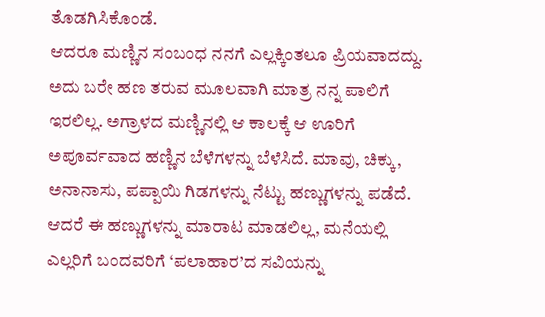ತೊಡಗಿಸಿಕೊಂಡೆ.
ಆದರೂ ಮಣ್ಣಿನ ಸಂಬಂಧ ನನಗೆ ಎಲ್ಲಕ್ಕಿಂತಲೂ ಪ್ರಿಯವಾದದ್ದು. ಅದು ಬರೇ ಹಣ ತರುವ ಮೂಲವಾಗಿ ಮಾತ್ರ ನನ್ನ ಪಾಲಿಗೆ ಇರಲಿಲ್ಲ. ಅಗ್ರಾಳದ ಮಣ್ಣಿನಲ್ಲಿ ಆ ಕಾಲಕ್ಕೆ ಆ ಊರಿಗೆ ಅಪೂರ್ವವಾದ ಹಣ್ಣಿನ ಬೆಳೆಗಳನ್ನು ಬೆಳೆಸಿದೆ. ಮಾವು, ಚಿಕ್ಕು, ಅನಾನಾಸು, ಪಪ್ಪಾಯಿ ಗಿಡಗಳನ್ನು ನೆಟ್ಟು ಹಣ್ಣುಗಳನ್ನು ಪಡೆದೆ. ಆದರೆ ಈ ಹಣ್ಣುಗಳನ್ನು ಮಾರಾಟ ಮಾಡಲಿಲ್ಲ, ಮನೆಯಲ್ಲಿ ಎಲ್ಲರಿಗೆ ಬಂದವರಿಗೆ ‘ಪಲಾಹಾರ’ದ ಸವಿಯನ್ನು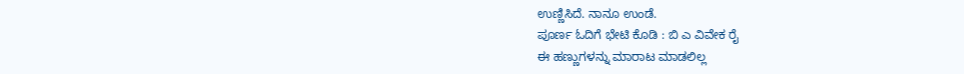ಉಣ್ಣಿಸಿದೆ. ನಾನೂ ಉಂಡೆ.
ಪೂರ್ಣ ಓದಿಗೆ ಭೇಟಿ ಕೊಡಿ : ಬಿ ಎ ವಿವೇಕ ರೈ
ಈ ಹಣ್ಣುಗಳನ್ನು ಮಾರಾಟ ಮಾಡಲಿಲ್ಲ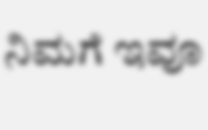ನಿಮಗೆ ಇವೂ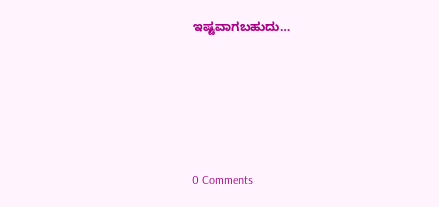ಇಷ್ಟವಾಗಬಹುದು…





0 Comments